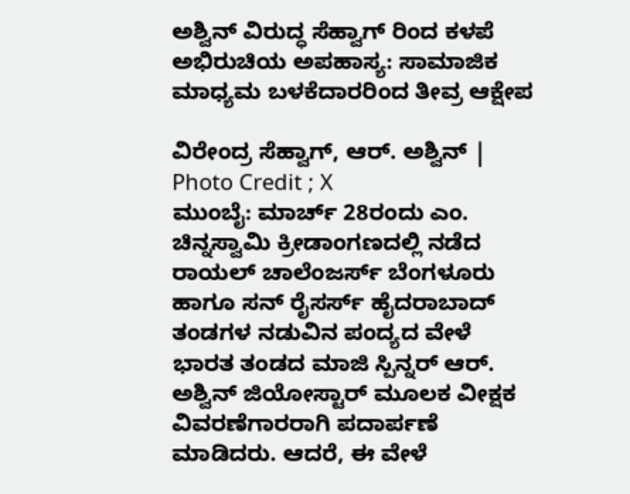ಅಶ್ವಿನ್ ವಿರುದ್ಧ ಸೆಹ್ವಾಗ್ ರಿಂದ ಕಳಪೆ ಅಭಿರುಚಿಯ ಅಪಹಾಸ್ಯ: ಸಾಮಾಜಿಕ ಮಾಧ್ಯಮ ಬಳಕೆದಾರರಿಂದ ತೀವ್ರ ಆಕ್ಷೇಪ

ವಿರೇಂದ್ರ ಸೆಹ್ವಾಗ್, ಆರ್. ಅಶ್ವಿನ್ | Photo Credit ; X
ಮುಂಬೈ: ಮಾರ್ಚ್ 28ರಂದು ಎಂ. ಚಿನ್ನಸ್ವಾಮಿ ಕ್ರೀಡಾಂಗಣದಲ್ಲಿ ನಡೆದ ರಾಯಲ್ ಚಾಲೆಂಜರ್ಸ್ ಬೆಂಗಳೂರು ಹಾಗೂ ಸನ್ ರೈಸರ್ಸ್ ಹೈದರಾಬಾದ್ ತಂಡಗಳ ನಡುವಿನ ಪಂದ್ಯದ ವೇಳೆ ಭಾರತ ತಂಡದ ಮಾಜಿ ಸ್ಪಿನ್ನರ್ ಆರ್. ಅಶ್ವಿನ್ ಜಿಯೋಸ್ಟಾರ್ ಮೂಲಕ ವೀಕ್ಷಕ ವಿವರಣೆಗಾರರಾಗಿ ಪದಾರ್ಪಣೆ ಮಾಡಿದರು. ಆದರೆ, ಈ ವೇಳೆ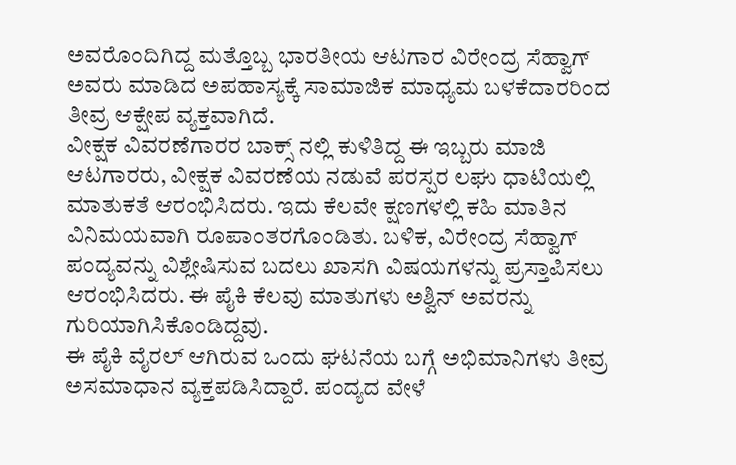ಅವರೊಂದಿಗಿದ್ದ ಮತ್ತೊಬ್ಬ ಭಾರತೀಯ ಆಟಗಾರ ವಿರೇಂದ್ರ ಸೆಹ್ವಾಗ್ ಅವರು ಮಾಡಿದ ಅಪಹಾಸ್ಯಕ್ಕೆ ಸಾಮಾಜಿಕ ಮಾಧ್ಯಮ ಬಳಕೆದಾರರಿಂದ ತೀವ್ರ ಆಕ್ಷೇಪ ವ್ಯಕ್ತವಾಗಿದೆ.
ವೀಕ್ಷಕ ವಿವರಣೆಗಾರರ ಬಾಕ್ಸ್ ನಲ್ಲಿ ಕುಳಿತಿದ್ದ ಈ ಇಬ್ಬರು ಮಾಜಿ ಆಟಗಾರರು, ವೀಕ್ಷಕ ವಿವರಣೆಯ ನಡುವೆ ಪರಸ್ಪರ ಲಘು ಧಾಟಿಯಲ್ಲಿ ಮಾತುಕತೆ ಆರಂಭಿಸಿದರು. ಇದು ಕೆಲವೇ ಕ್ಷಣಗಳಲ್ಲಿ ಕಹಿ ಮಾತಿನ ವಿನಿಮಯವಾಗಿ ರೂಪಾಂತರಗೊಂಡಿತು. ಬಳಿಕ, ವಿರೇಂದ್ರ ಸೆಹ್ವಾಗ್ ಪಂದ್ಯವನ್ನು ವಿಶ್ಲೇಷಿಸುವ ಬದಲು ಖಾಸಗಿ ವಿಷಯಗಳನ್ನು ಪ್ರಸ್ತಾಪಿಸಲು ಆರಂಭಿಸಿದರು. ಈ ಪೈಕಿ ಕೆಲವು ಮಾತುಗಳು ಅಶ್ವಿನ್ ಅವರನ್ನು ಗುರಿಯಾಗಿಸಿಕೊಂಡಿದ್ದವು.
ಈ ಪೈಕಿ ವೈರಲ್ ಆಗಿರುವ ಒಂದು ಘಟನೆಯ ಬಗ್ಗೆ ಅಭಿಮಾನಿಗಳು ತೀವ್ರ ಅಸಮಾಧಾನ ವ್ಯಕ್ತಪಡಿಸಿದ್ದಾರೆ. ಪಂದ್ಯದ ವೇಳೆ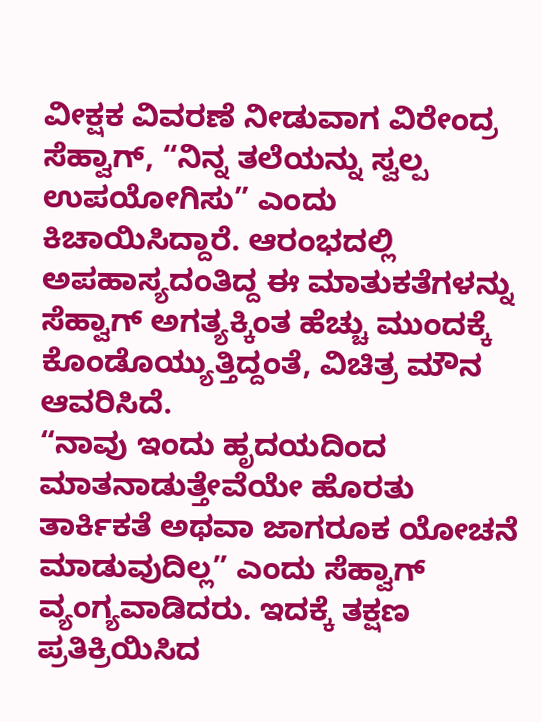ವೀಕ್ಷಕ ವಿವರಣೆ ನೀಡುವಾಗ ವಿರೇಂದ್ರ ಸೆಹ್ವಾಗ್, “ನಿನ್ನ ತಲೆಯನ್ನು ಸ್ವಲ್ಪ ಉಪಯೋಗಿಸು” ಎಂದು ಕಿಚಾಯಿಸಿದ್ದಾರೆ. ಆರಂಭದಲ್ಲಿ ಅಪಹಾಸ್ಯದಂತಿದ್ದ ಈ ಮಾತುಕತೆಗಳನ್ನು ಸೆಹ್ವಾಗ್ ಅಗತ್ಯಕ್ಕಿಂತ ಹೆಚ್ಚು ಮುಂದಕ್ಕೆ ಕೊಂಡೊಯ್ಯುತ್ತಿದ್ದಂತೆ, ವಿಚಿತ್ರ ಮೌನ ಆವರಿಸಿದೆ.
“ನಾವು ಇಂದು ಹೃದಯದಿಂದ ಮಾತನಾಡುತ್ತೇವೆಯೇ ಹೊರತು ತಾರ್ಕಿಕತೆ ಅಥವಾ ಜಾಗರೂಕ ಯೋಚನೆ ಮಾಡುವುದಿಲ್ಲ” ಎಂದು ಸೆಹ್ವಾಗ್ ವ್ಯಂಗ್ಯವಾಡಿದರು. ಇದಕ್ಕೆ ತಕ್ಷಣ ಪ್ರತಿಕ್ರಿಯಿಸಿದ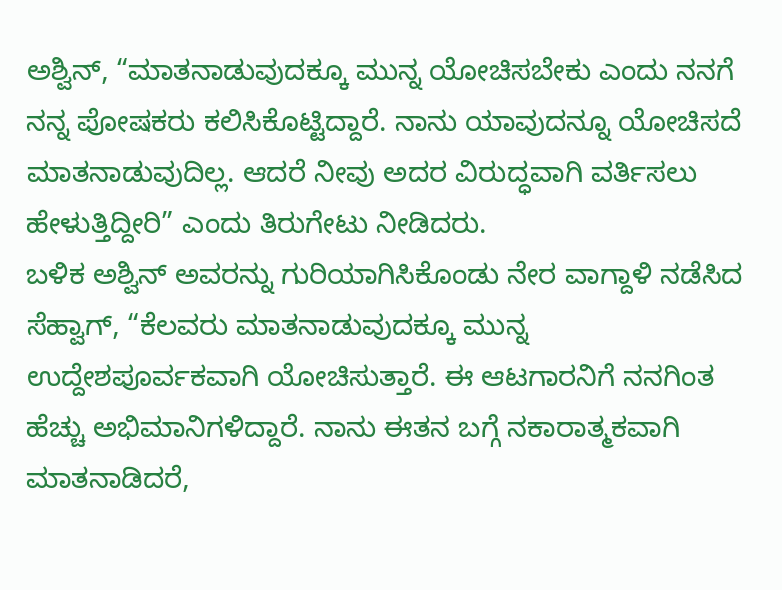ಅಶ್ವಿನ್, “ಮಾತನಾಡುವುದಕ್ಕೂ ಮುನ್ನ ಯೋಚಿಸಬೇಕು ಎಂದು ನನಗೆ ನನ್ನ ಪೋಷಕರು ಕಲಿಸಿಕೊಟ್ಟಿದ್ದಾರೆ. ನಾನು ಯಾವುದನ್ನೂ ಯೋಚಿಸದೆ ಮಾತನಾಡುವುದಿಲ್ಲ. ಆದರೆ ನೀವು ಅದರ ವಿರುದ್ಧವಾಗಿ ವರ್ತಿಸಲು ಹೇಳುತ್ತಿದ್ದೀರಿ” ಎಂದು ತಿರುಗೇಟು ನೀಡಿದರು.
ಬಳಿಕ ಅಶ್ವಿನ್ ಅವರನ್ನು ಗುರಿಯಾಗಿಸಿಕೊಂಡು ನೇರ ವಾಗ್ದಾಳಿ ನಡೆಸಿದ ಸೆಹ್ವಾಗ್, “ಕೆಲವರು ಮಾತನಾಡುವುದಕ್ಕೂ ಮುನ್ನ ಉದ್ದೇಶಪೂರ್ವಕವಾಗಿ ಯೋಚಿಸುತ್ತಾರೆ. ಈ ಆಟಗಾರನಿಗೆ ನನಗಿಂತ ಹೆಚ್ಚು ಅಭಿಮಾನಿಗಳಿದ್ದಾರೆ. ನಾನು ಈತನ ಬಗ್ಗೆ ನಕಾರಾತ್ಮಕವಾಗಿ ಮಾತನಾಡಿದರೆ,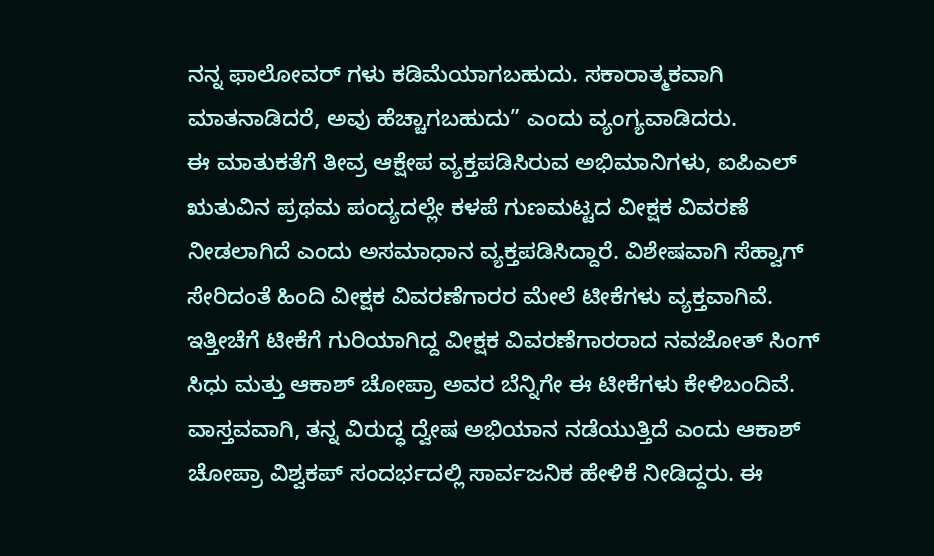ನನ್ನ ಫಾಲೋವರ್ ಗಳು ಕಡಿಮೆಯಾಗಬಹುದು. ಸಕಾರಾತ್ಮಕವಾಗಿ ಮಾತನಾಡಿದರೆ, ಅವು ಹೆಚ್ಚಾಗಬಹುದು” ಎಂದು ವ್ಯಂಗ್ಯವಾಡಿದರು.
ಈ ಮಾತುಕತೆಗೆ ತೀವ್ರ ಆಕ್ಷೇಪ ವ್ಯಕ್ತಪಡಿಸಿರುವ ಅಭಿಮಾನಿಗಳು, ಐಪಿಎಲ್ ಋತುವಿನ ಪ್ರಥಮ ಪಂದ್ಯದಲ್ಲೇ ಕಳಪೆ ಗುಣಮಟ್ಟದ ವೀಕ್ಷಕ ವಿವರಣೆ ನೀಡಲಾಗಿದೆ ಎಂದು ಅಸಮಾಧಾನ ವ್ಯಕ್ತಪಡಿಸಿದ್ದಾರೆ. ವಿಶೇಷವಾಗಿ ಸೆಹ್ವಾಗ್ ಸೇರಿದಂತೆ ಹಿಂದಿ ವೀಕ್ಷಕ ವಿವರಣೆಗಾರರ ಮೇಲೆ ಟೀಕೆಗಳು ವ್ಯಕ್ತವಾಗಿವೆ. ಇತ್ತೀಚೆಗೆ ಟೀಕೆಗೆ ಗುರಿಯಾಗಿದ್ದ ವೀಕ್ಷಕ ವಿವರಣೆಗಾರರಾದ ನವಜೋತ್ ಸಿಂಗ್ ಸಿಧು ಮತ್ತು ಆಕಾಶ್ ಚೋಪ್ರಾ ಅವರ ಬೆನ್ನಿಗೇ ಈ ಟೀಕೆಗಳು ಕೇಳಿಬಂದಿವೆ.
ವಾಸ್ತವವಾಗಿ, ತನ್ನ ವಿರುದ್ಧ ದ್ವೇಷ ಅಭಿಯಾನ ನಡೆಯುತ್ತಿದೆ ಎಂದು ಆಕಾಶ್ ಚೋಪ್ರಾ ವಿಶ್ವಕಪ್ ಸಂದರ್ಭದಲ್ಲಿ ಸಾರ್ವಜನಿಕ ಹೇಳಿಕೆ ನೀಡಿದ್ದರು. ಈ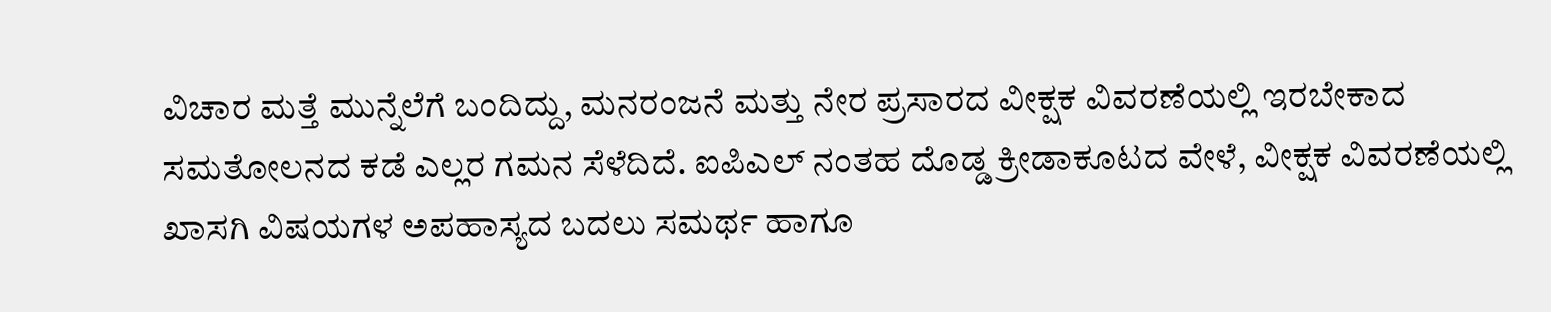ವಿಚಾರ ಮತ್ತೆ ಮುನ್ನೆಲೆಗೆ ಬಂದಿದ್ದು, ಮನರಂಜನೆ ಮತ್ತು ನೇರ ಪ್ರಸಾರದ ವೀಕ್ಷಕ ವಿವರಣೆಯಲ್ಲಿ ಇರಬೇಕಾದ ಸಮತೋಲನದ ಕಡೆ ಎಲ್ಲರ ಗಮನ ಸೆಳೆದಿದೆ. ಐಪಿಎಲ್ ನಂತಹ ದೊಡ್ಡ ಕ್ರೀಡಾಕೂಟದ ವೇಳೆ, ವೀಕ್ಷಕ ವಿವರಣೆಯಲ್ಲಿ ಖಾಸಗಿ ವಿಷಯಗಳ ಅಪಹಾಸ್ಯದ ಬದಲು ಸಮರ್ಥ ಹಾಗೂ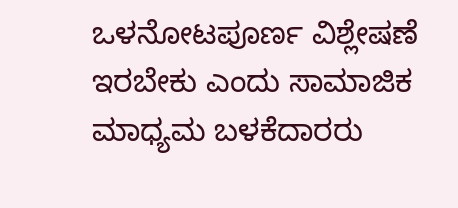ಒಳನೋಟಪೂರ್ಣ ವಿಶ್ಲೇಷಣೆ ಇರಬೇಕು ಎಂದು ಸಾಮಾಜಿಕ ಮಾಧ್ಯಮ ಬಳಕೆದಾರರು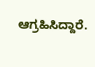ಆಗ್ರಹಿಸಿದ್ದಾರೆ.